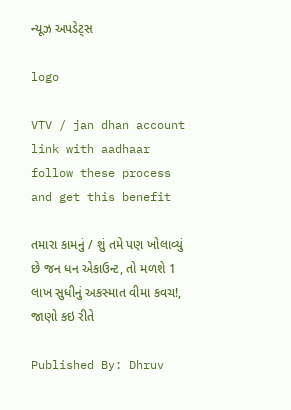ન્યૂઝ અપડેટ્સ

logo

VTV / jan dhan account link with aadhaar follow these process and get this benefit

તમારા કામનું / શું તમે પણ ખોલાવ્યું છે જન ધન એકાઉન્ટ, તો મળશે 1 લાખ સુધીનું અકસ્માત વીમા કવચ!, જાણો કઇ રીતે

Published By: Dhruv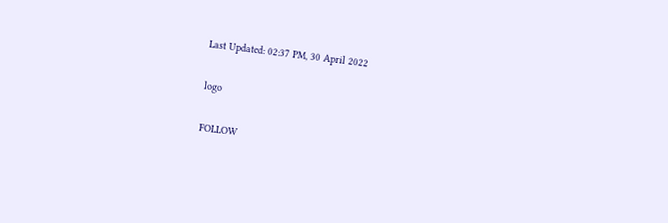Last Updated: 02:37 PM, 30 April 2022

logo

FOLLOW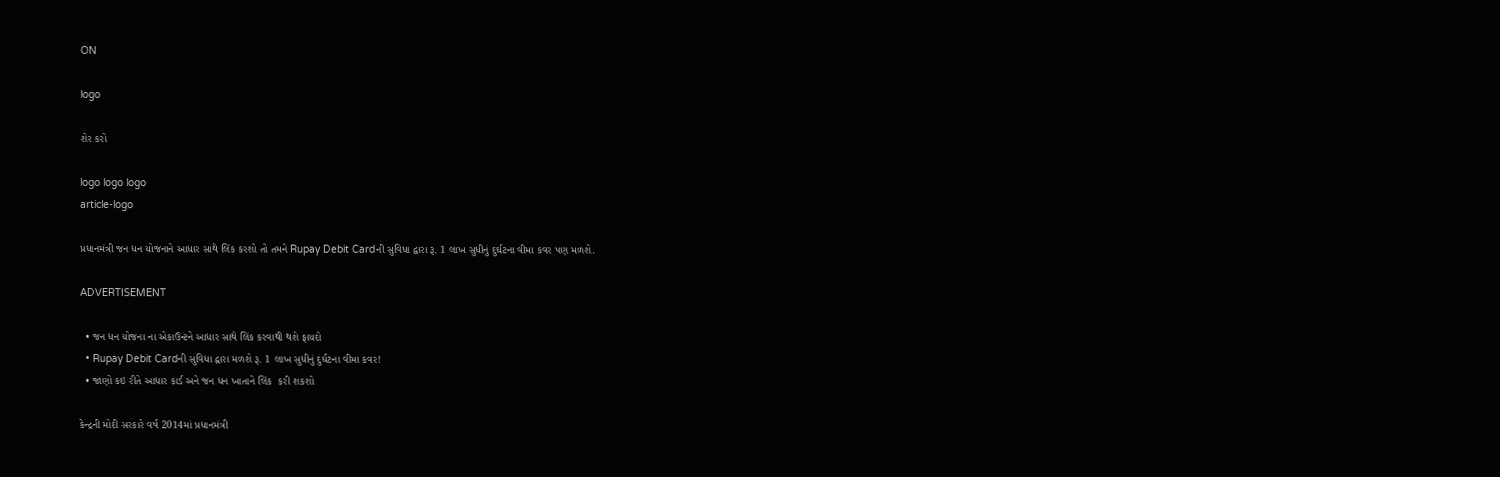ON

logo

શેર કરો

logo logo logo
article-logo

પ્રધાનમંત્રી જન ધન યોજનાને આધાર સાથે લિંક કરશો તો તમને Rupay Debit Cardની સુવિધા દ્વારા રૂ. 1 લાખ સુધીનું દુર્ઘટના વીમા કવર પણ મળશે.

ADVERTISEMENT

  • જન ધન યોજના ના એકાઉન્ટને આધાર સાથે લિંક કરવાથી થશે ફાયદો
  • Rupay Debit Cardની સુવિધા દ્વારા મળશે રૂ. 1 લાખ સુધીનું દુર્ઘટના વીમા કવર!
  • જાણો કઇ રીતે આધાર કાર્ડ અને જન ધન ખાતાને લિંક  કરી શકશો

કેન્દ્રની મોદી સરકારે વર્ષ 2014માં પ્રધાનમંત્રી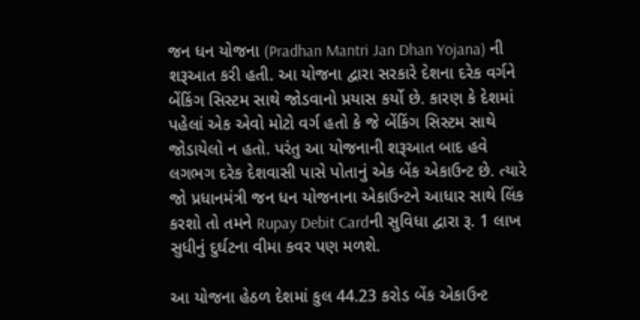જન ધન યોજના (Pradhan Mantri Jan Dhan Yojana) ની શરૂઆત કરી હતી. આ યોજના દ્વારા સરકારે દેશના દરેક વર્ગને બેંકિંગ સિસ્ટમ સાથે જોડવાનો પ્રયાસ કર્યો છે. કારણ કે દેશમાં પહેલાં એક એવો મોટો વર્ગ હતો કે જે બેંકિંગ સિસ્ટમ સાથે જોડાયેલો ન હતો. પરંતુ આ યોજનાની શરૂઆત બાદ હવે લગભગ દરેક દેશવાસી પાસે પોતાનું એક બેંક એકાઉન્ટ છે. ત્યારે જો પ્રધાનમંત્રી જન ધન યોજનાના એકાઉન્ટને આધાર સાથે લિંક કરશો તો તમને Rupay Debit Cardની સુવિધા દ્વારા રૂ. 1 લાખ સુધીનું દુર્ઘટના વીમા કવર પણ મળશે.

આ યોજના હેઠળ દેશમાં કુલ 44.23 કરોડ બેંક એકાઉન્ટ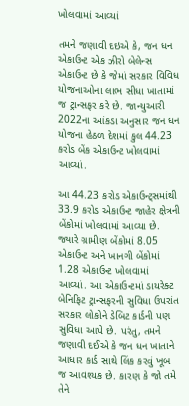ખોલવામાં આવ્યાં

તમને જણાવી દઇએ કે, જન ધન એકાઉન્ટ એક ઝીરો બેલેન્સ એકાઉન્ટ છે કે જેમાં સરકાર વિવિધ યોજનાઓના લાભ સીધા ખાતામાં જ ટ્રાન્સફર કરે છે. જાન્યુઆરી 2022ના આંકડા અનુસાર જન ધન યોજના હેઠળ દેશમાં કુલ 44.23 કરોડ બેંક એકાઉન્ટ ખોલવામાં આવ્યાં.

આ 44.23 કરોડ એકાઉન્ટ્સમાંથી 33.9 કરોડ એકાઉન્ટ જાહેર ક્ષેત્રની બેંકોમાં ખોલવામાં આવ્યા છે. જ્યારે ગ્રામીણ બેંકોમાં 8.05 એકાઉન્ટ અને ખાનગી બેંકોમાં 1.28 એકાઉન્ટ ખોલવામાં આવ્યાં. આ એકાઉન્ટમાં ડાયરેક્ટ બેનિફિટ ટ્રાન્સફરની સુવિધા ઉપરાંત સરકાર લોકોને ડેબિટ કાર્ડની પણ સુવિધા આપે છે. પરંતુ, તમને જણાવી દઈએ કે જન ધન ખાતાને આધાર કાર્ડ સાથે લિંક કરવું ખૂબ જ આવશ્યક છે. કારણ કે જો તમે તેને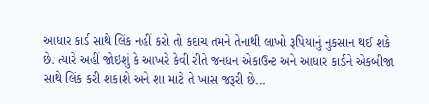આધાર કાર્ડ સાથે લિંક નહીં કરો તો કદાચ તમને તેનાથી લાખો રૂપિયાનું નુકસાન થઈ શકે છે. ત્યારે અહીં જોઇશું કે આખરે કેવી રીતે જનધન એકાઉન્ટ અને આધાર કાર્ડને એકબીજા સાથે લિંક કરી શકાશે અને શા માટે તે ખાસ જરૂરી છે...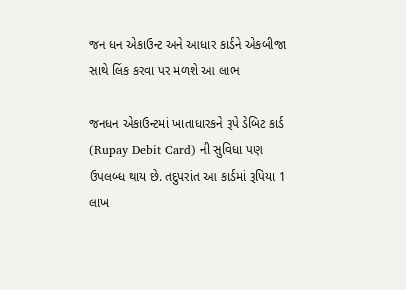જન ધન એકાઉન્ટ અને આધાર કાર્ડને એકબીજા સાથે લિંક કરવા પર મળશે આ લાભ

જનધન એકાઉન્ટમાં ખાતાધારકને રૂપે ડેબિટ કાર્ડ (Rupay Debit Card) ની સુવિધા પણ ઉપલબ્ધ થાય છે. તદુપરાંત આ કાર્ડમાં રૂપિયા 1 લાખ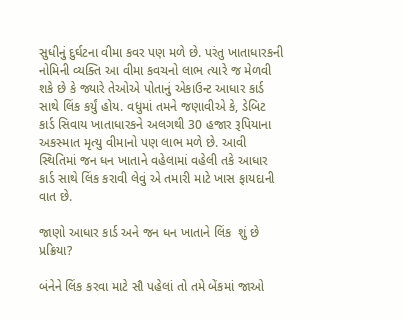સુધીનું દુર્ઘટના વીમા કવર પણ મળે છે. પરંતુ ખાતાધારકની નોમિની વ્યક્તિ આ વીમા કવચનો લાભ ત્યારે જ મેળવી શકે છે કે જ્યારે તેઓએ પોતાનું એકાઉન્ટ આધાર કાર્ડ સાથે લિંક કર્યું હોય. વધુમાં તમને જણાવીએ કે, ડેબિટ કાર્ડ સિવાય ખાતાધારકને અલગથી 30 હજાર રૂપિયાના અકસ્માત મૃત્યુ વીમાનો પણ લાભ મળે છે. આવી સ્થિતિમાં જન ધન ખાતાને વહેલામાં વહેલી તકે આધાર કાર્ડ સાથે લિંક કરાવી લેવું એ તમારી માટે ખાસ ફાયદાની વાત છે.

જાણો આધાર કાર્ડ અને જન ધન ખાતાને લિંક  શું છે પ્રક્રિયા?

બંનેને લિંક કરવા માટે સૌ પહેલાં તો તમે બેંકમાં જાઓ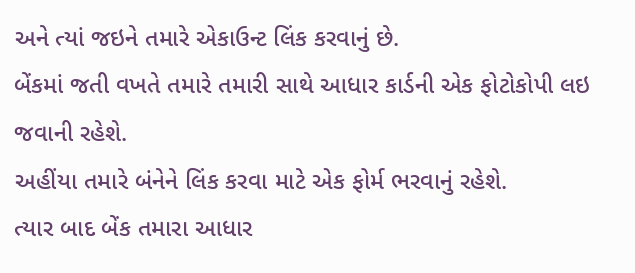અને ત્યાં જઇને તમારે એકાઉન્ટ લિંક કરવાનું છે.
બેંકમાં જતી વખતે તમારે તમારી સાથે આધાર કાર્ડની એક ફોટોકોપી લઇ જવાની રહેશે.
અહીંયા તમારે બંનેને લિંક કરવા માટે એક ફોર્મ ભરવાનું રહેશે.
ત્યાર બાદ બેંક તમારા આધાર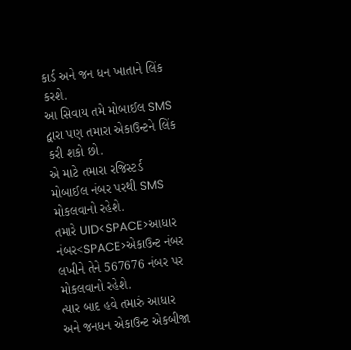કાર્ડ અને જન ધન ખાતાને લિંક કરશે.
આ સિવાય તમે મોબાઈલ SMS દ્વારા પણ તમારા એકાઉન્ટને લિંક કરી શકો છો.
એ માટે તમારા રજિસ્ટર્ડ મોબાઈલ નંબર પરથી SMS મોકલવાનો રહેશે.
તમારે UID<SPACE>આધાર નંબર<SPACE>એકાઉન્ટ નંબર લખીને તેને 567676 નંબર પર મોકલવાનો રહેશે.
ત્યાર બાદ હવે તમારું આધાર અને જનધન એકાઉન્ટ એકબીજા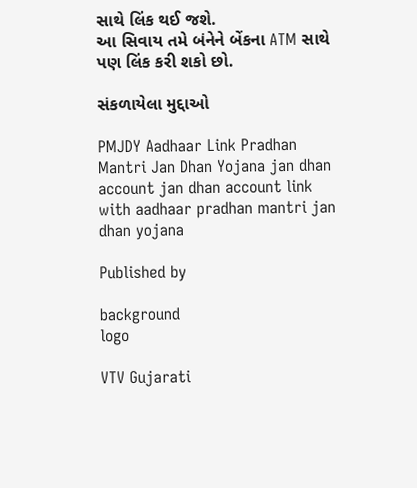સાથે લિંક થઈ જશે.
આ સિવાય તમે બંનેને બેંકના ATM સાથે પણ લિંક કરી શકો છો.

સંકળાયેલા મુદ્દાઓ

PMJDY Aadhaar Link Pradhan Mantri Jan Dhan Yojana jan dhan account jan dhan account link with aadhaar pradhan mantri jan dhan yojana

Published by

background
logo

VTV Gujarati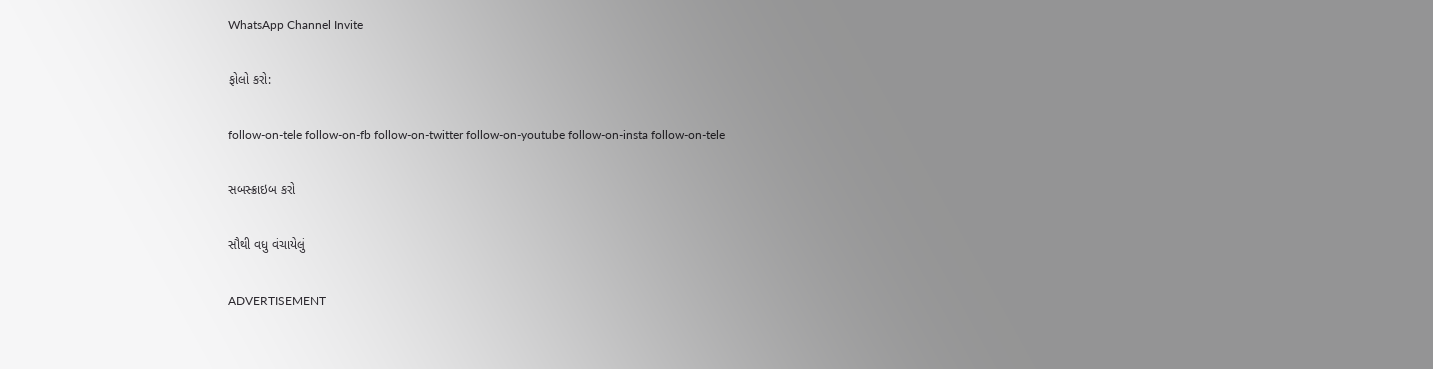WhatsApp Channel Invite

ફોલો કરો:

follow-on-tele follow-on-fb follow-on-twitter follow-on-youtube follow-on-insta follow-on-tele

સબસ્ક્રાઇબ કરો

સૌથી વધુ વંચાયેલું

ADVERTISEMENT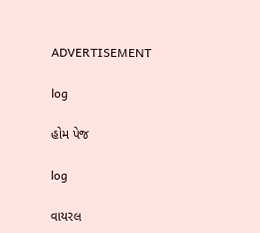ADVERTISEMENT

log

હોમ પેજ

log

વાયરલ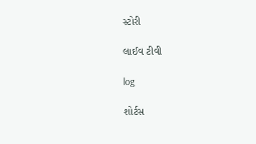સ્ટોરી

લાઈવ ટીવી

log

શોર્ટસ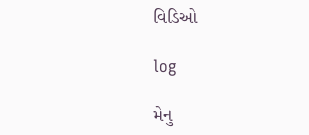વિડિઓ

log

મેનુ